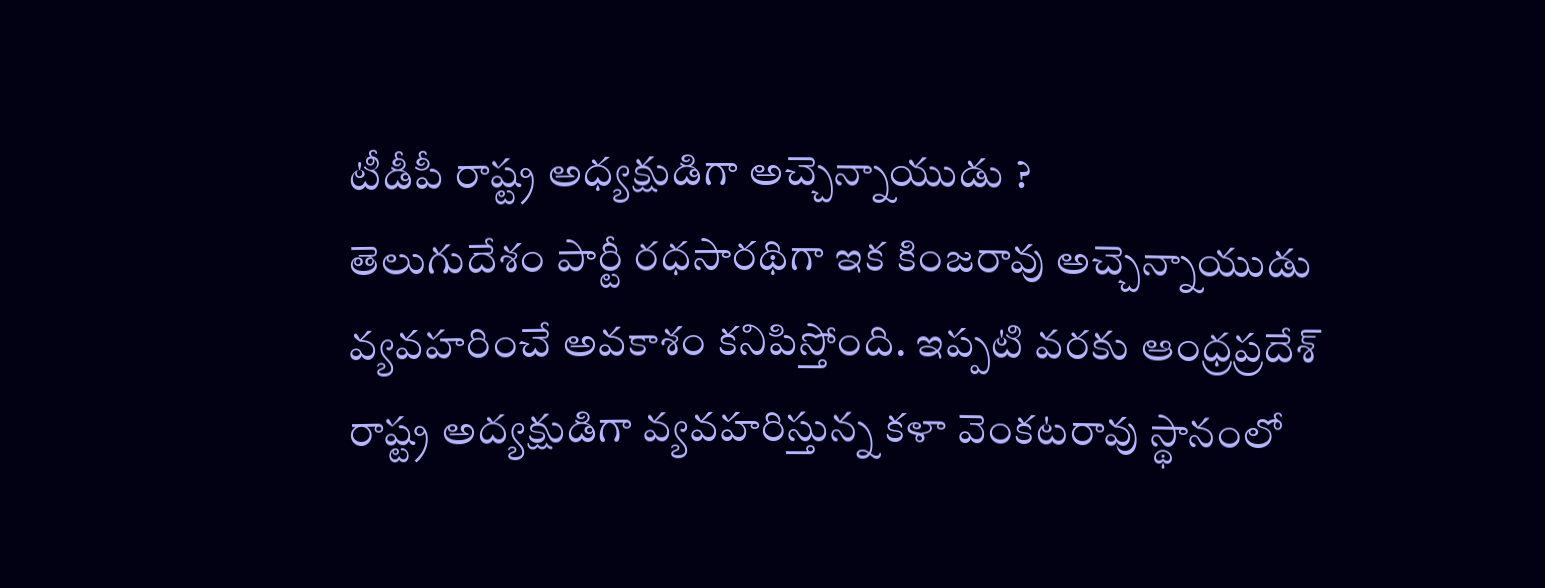టీడీపీ రాష్ట్ర అధ్యక్షుడిగా అచ్చెన్నాయుడు ?
తెలుగుదేశం పార్టీ రధసారథిగా ఇక కింజరావు అచ్చెన్నాయుడు వ్యవహరించే అవకాశం కనిపిస్తోంది. ఇప్పటి వరకు ఆంధ్రప్రదేశ్ రాష్ట్ర అద్యక్షుడిగా వ్యవహరిస్తున్న కళా వెంకటరావు స్థానంలో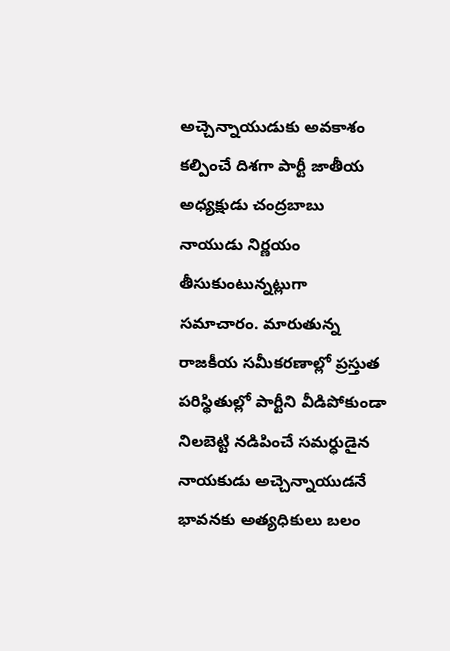అచ్చెన్నాయుడుకు అవకాశం కల్పించే దిశగా పార్టీ జాతీయ అధ్యక్షుడు చంద్రబాబు నాయుడు నిర్ణయం తీసుకుంటున్నట్లుగా సమాచారం. మారుతున్న రాజకీయ సమీకరణాల్లో ప్రస్తుత పరిస్థితుల్లో పార్టీని వీడిపోకుండా నిలబెట్టి నడిపించే సమర్ధుడైన నాయకుడు అచ్చెన్నాయుడనే భావనకు అత్యధికులు బలం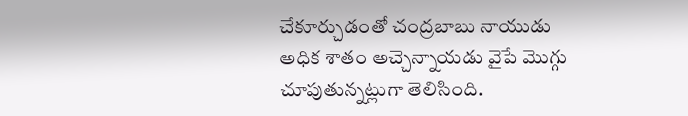చేకూర్చుడంతో చంద్రబాబు నాయుడు అధిక శాతం అచ్చెన్నాయడు వైపే మొగ్గు చూపుతున్నట్లుగా తెలిసింది.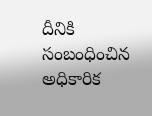దీనికి సంబంధించిన అధికారిక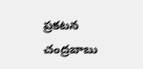ప్రకటన చంద్రబాబు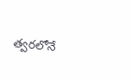త్వరలోనే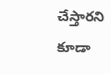చేస్తారని కూడా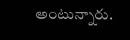అంటున్నారు.